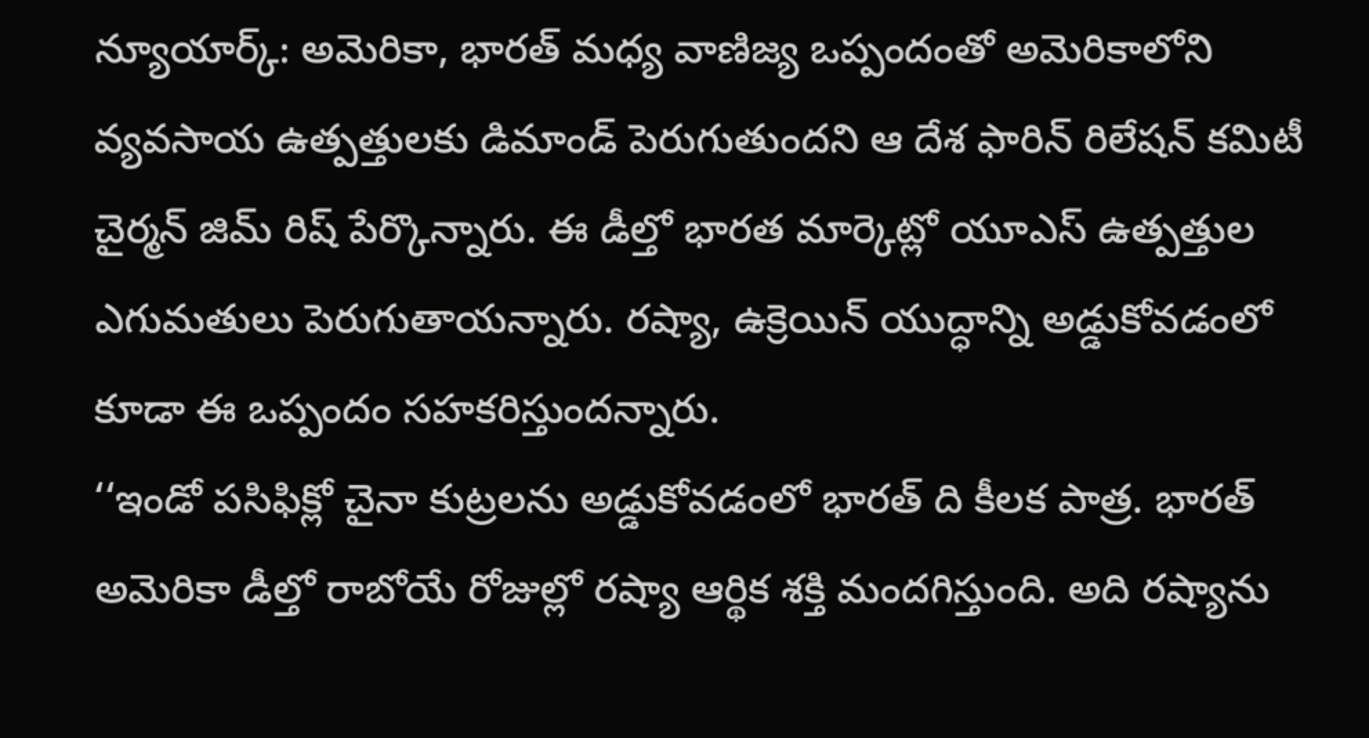న్యూయార్క్: అమెరికా, భారత్ మధ్య వాణిజ్య ఒప్పందంతో అమెరికాలోని వ్యవసాయ ఉత్పత్తులకు డిమాండ్ పెరుగుతుందని ఆ దేశ ఫారిన్ రిలేషన్ కమిటీ చైర్మన్ జిమ్ రిష్ పేర్కొన్నారు. ఈ డీల్తో భారత మార్కెట్లో యూఎస్ ఉత్పత్తుల ఎగుమతులు పెరుగుతాయన్నారు. రష్యా, ఉక్రెయిన్ యుద్ధాన్ని అడ్డుకోవడంలో కూడా ఈ ఒప్పందం సహకరిస్తుందన్నారు.
‘‘ఇండో పసిఫిక్లో చైనా కుట్రలను అడ్డుకోవడంలో భారత్ ది కీలక పాత్ర. భారత్ అమెరికా డీల్తో రాబోయే రోజుల్లో రష్యా ఆర్థిక శక్తి మందగిస్తుంది. అది రష్యాను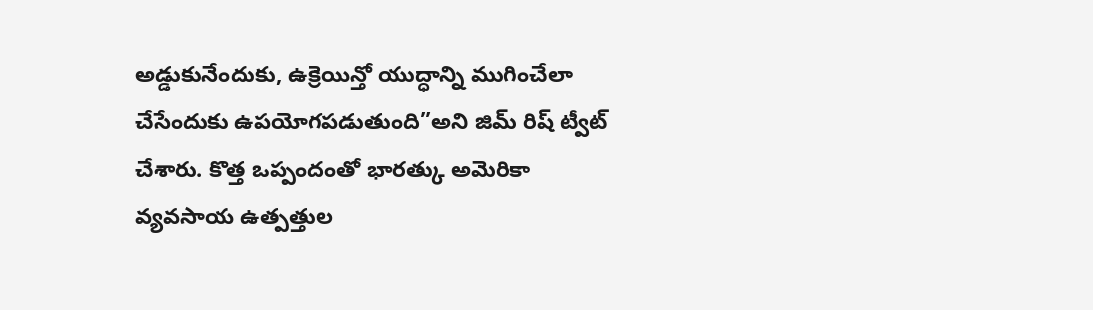అడ్డుకునేందుకు, ఉక్రెయిన్తో యుద్ధాన్ని ముగించేలా చేసేందుకు ఉపయోగపడుతుంది”అని జిమ్ రిష్ ట్వీట్ చేశారు. కొత్త ఒప్పందంతో భారత్కు అమెరికా వ్యవసాయ ఉత్పత్తుల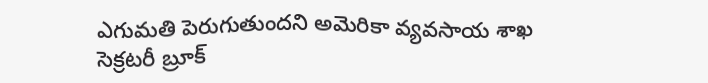ఎగుమతి పెరుగుతుందని అమెరికా వ్యవసాయ శాఖ సెక్రటరీ బ్రూక్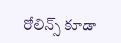రోలిన్స్ కూడా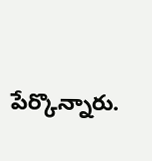పేర్కొన్నారు.